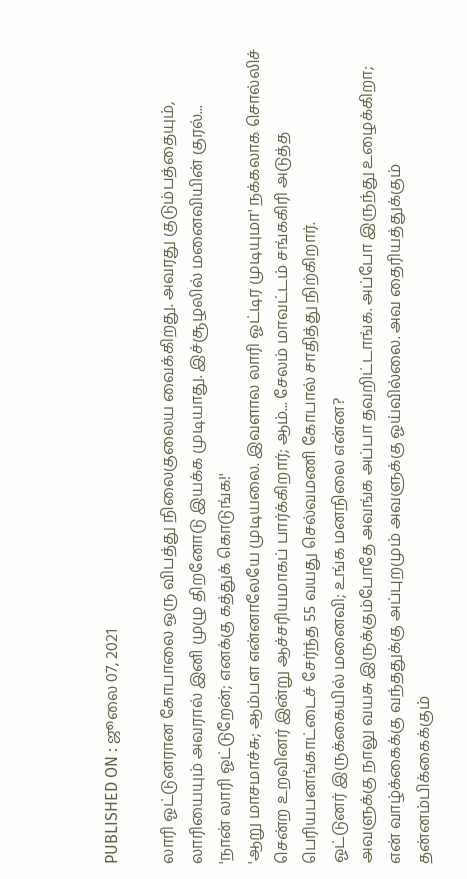PUBLISHED ON : ஜூலை 07, 2021

லாரி ஓட்டுனரான கோபாலை ஒரு விபத்து நிலைகுலைய வைக்கிறது. அவரது குடும்பத்தையும், லாரியையும் அவரால் இனி முழு திறனோடு இயக்க முடியாது. இச்சூழலில் மனைவியின் குரல்...
'நான் லாரி ஓட்டுறேன்; எனக்கு கத்துக் கொடுங்க!'
'ஆறு மாசமாச்சு; ஆம்பள என்னாலேயே முடியலை. இவளால லாரி ஓட்டிர முடியுமா' நக்கலாக சொல்லிச் சென்ற உறவினர் இன்று ஆச்சரியமாகப் பார்க்கிறார்; ஆம்... சேலம் மாவட்டம் சங்ககிரி அடுத்த பெரியபனங்காட்டைச் சேர்ந்த 55 வயது செல்வமணி கோபால் சாதித்து நிற்கிறார்.
ஓட்டுனர் இருக்கையில் மனைவி; உங்க மனநிலை என்ன?
அவளுக்கு நாலு வயசு இருக்கும்போதே அவங்க அப்பா தவறிட்டாங்க. அப்போ இருந்து உழைக்கிறா; என் வாழ்க்கைக்கு வந்ததுக்கு அப்புறமும் அவளுக்கு ஓய்வில்லை. அவ தைரியத்துக்கும் தன்னம்பிக்கைக்கும்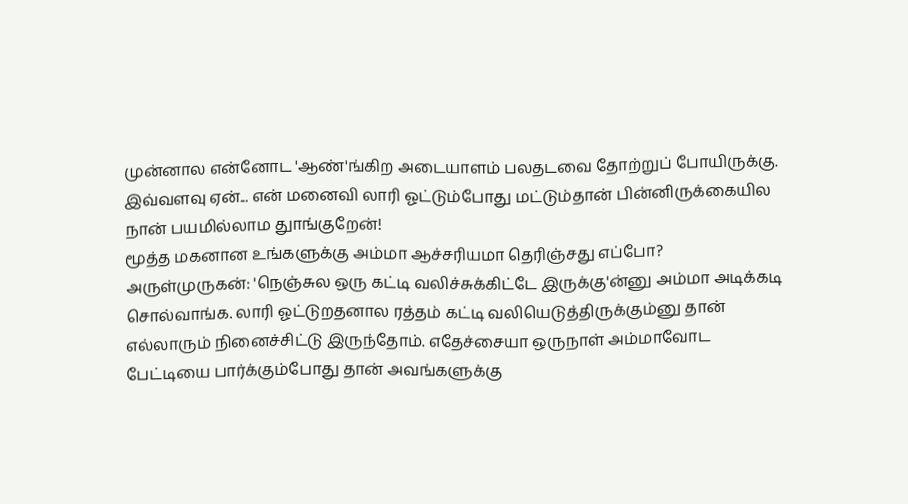முன்னால என்னோட 'ஆண்'ங்கிற அடையாளம் பலதடவை தோற்றுப் போயிருக்கு. இவ்வளவு ஏன்... என் மனைவி லாரி ஓட்டும்போது மட்டும்தான் பின்னிருக்கையில நான் பயமில்லாம துாங்குறேன்!
மூத்த மகனான உங்களுக்கு அம்மா ஆச்சரியமா தெரிஞ்சது எப்போ?
அருள்முருகன்: 'நெஞ்சுல ஒரு கட்டி வலிச்சுக்கிட்டே இருக்கு'ன்னு அம்மா அடிக்கடி சொல்வாங்க. லாரி ஓட்டுறதனால ரத்தம் கட்டி வலியெடுத்திருக்கும்னு தான் எல்லாரும் நினைச்சிட்டு இருந்தோம். எதேச்சையா ஒருநாள் அம்மாவோட பேட்டியை பார்க்கும்போது தான் அவங்களுக்கு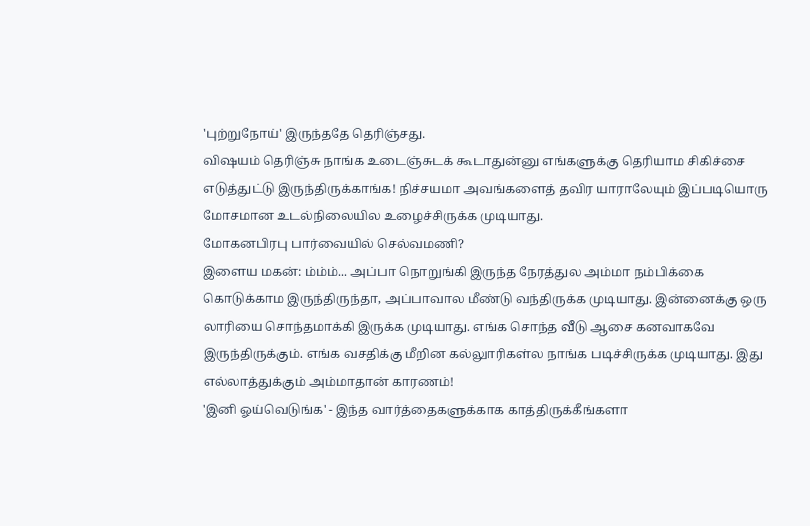'புற்றுநோய்' இருந்ததே தெரிஞ்சது.
விஷயம் தெரிஞ்சு நாங்க உடைஞ்சுடக் கூடாதுன்னு எங்களுக்கு தெரியாம சிகிச்சை எடுத்துட்டு இருந்திருக்காங்க! நிச்சயமா அவங்களைத் தவிர யாராலேயும் இப்படியொரு மோசமான உடல்நிலையில உழைச்சிருக்க முடியாது.
மோகனபிரபு பார்வையில் செல்வமணி?
இளைய மகன்: ம்ம்ம்... அப்பா நொறுங்கி இருந்த நேரத்துல அம்மா நம்பிக்கை கொடுக்காம இருந்திருந்தா, அப்பாவால மீண்டு வந்திருக்க முடியாது. இன்னைக்கு ஒரு லாரியை சொந்தமாக்கி இருக்க முடியாது. எங்க சொந்த வீடு ஆசை கனவாகவே இருந்திருக்கும். எங்க வசதிக்கு மீறின கல்லுாரிகள்ல நாங்க படிச்சிருக்க முடியாது. இது எல்லாத்துக்கும் அம்மாதான் காரணம்!
'இனி ஓய்வெடுங்க' - இந்த வார்த்தைகளுக்காக காத்திருக்கீங்களா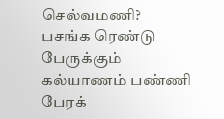செல்வமணி?
பசங்க ரெண்டு பேருக்கும் கல்யாணம் பண்ணி பேரக்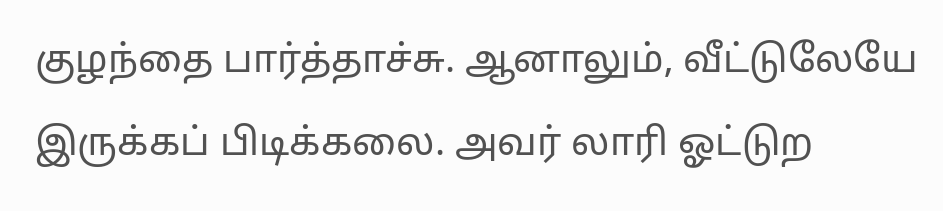குழந்தை பார்த்தாச்சு. ஆனாலும், வீட்டுலேயே இருக்கப் பிடிக்கலை. அவர் லாரி ஓட்டுற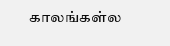காலங்கள்ல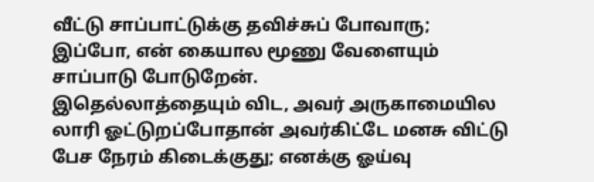வீட்டு சாப்பாட்டுக்கு தவிச்சுப் போவாரு;
இப்போ, என் கையால மூணு வேளையும் சாப்பாடு போடுறேன்.
இதெல்லாத்தையும் விட, அவர் அருகாமையில லாரி ஓட்டுறப்போதான் அவர்கிட்டே மனசு விட்டு பேச நேரம் கிடைக்குது; எனக்கு ஓய்வு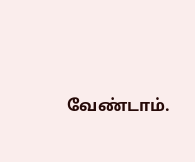வேண்டாம்.